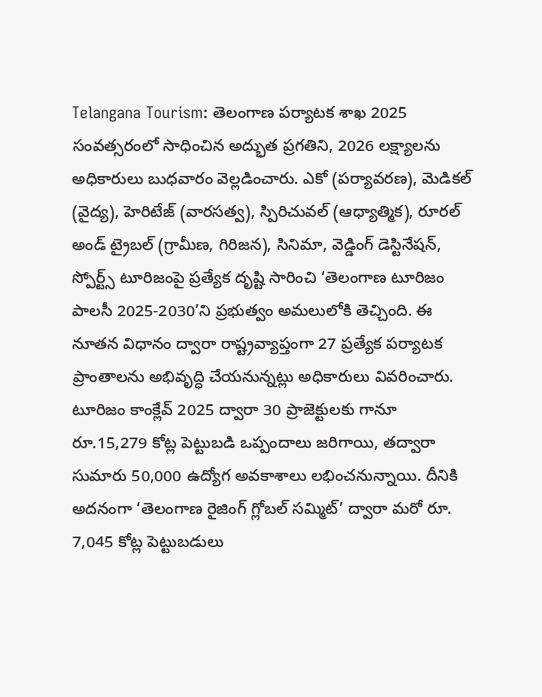Telangana Tourism: తెలంగాణ పర్యాటక శాఖ 2025 సంవత్సరంలో సాధించిన అద్భుత ప్రగతిని, 2026 లక్ష్యాలను అధికారులు బుధవారం వెల్లడించారు. ఎకో (పర్యావరణ), మెడికల్ (వైద్య), హెరిటేజ్ (వారసత్వ), స్పిరిచువల్ (ఆధ్యాత్మిక), రూరల్ అండ్ ట్రైబల్ (గ్రామీణ, గిరిజన), సినిమా, వెడ్డింగ్ డెస్టినేషన్, స్పోర్ట్స్ టూరిజంపై ప్రత్యేక దృష్టి సారించి ‘తెలంగాణ టూరిజం పాలసీ 2025-2030’ని ప్రభుత్వం అమలులోకి తెచ్చింది. ఈ నూతన విధానం ద్వారా రాష్ట్రవ్యాప్తంగా 27 ప్రత్యేక పర్యాటక ప్రాంతాలను అభివృద్ధి చేయనున్నట్లు అధికారులు వివరించారు. టూరిజం కాంక్లేవ్ 2025 ద్వారా 30 ప్రాజెక్టులకు గానూ రూ.15,279 కోట్ల పెట్టుబడి ఒప్పందాలు జరిగాయి, తద్వారా సుమారు 50,000 ఉద్యోగ అవకాశాలు లభించనున్నాయి. దీనికి అదనంగా ‘తెలంగాణ రైజింగ్ గ్లోబల్ సమ్మిట్’ ద్వారా మరో రూ. 7,045 కోట్ల పెట్టుబడులు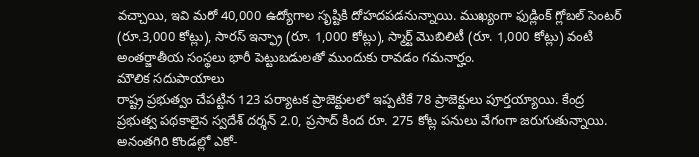వచ్చాయి, ఇవి మరో 40,000 ఉద్యోగాల సృష్టికి దోహదపడనున్నాయి. ముఖ్యంగా ఫుడ్లింక్ గ్లోబల్ సెంటర్ (రూ.3,000 కోట్లు), సారస్ ఇన్ఫ్రా (రూ. 1,000 కోట్లు), స్మార్ట్ మొబిలిటీ (రూ. 1,000 కోట్లు) వంటి అంతర్జాతీయ సంస్థలు భారీ పెట్టుబడులతో ముందుకు రావడం గమనార్హం.
మౌలిక సదుపాయాలు
రాష్ట్ర ప్రభుత్వం చేపట్టిన 123 పర్యాటక ప్రాజెక్టులలో ఇప్పటికే 78 ప్రాజెక్టులు పూర్తయ్యాయి. కేంద్ర ప్రభుత్వ పథకాలైన స్వదేశ్ దర్శన్ 2.0, ప్రసాద్ కింద రూ. 275 కోట్ల పనులు వేగంగా జరుగుతున్నాయి. అనంతగిరి కొండల్లో ఎకో-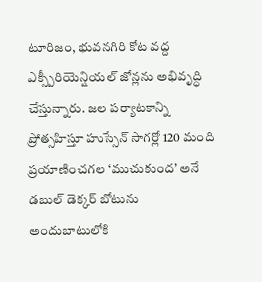టూరిజం, భువనగిరి కోట వద్ద ఎక్స్పీరియెన్షియల్ జోన్లను అభివృద్ధి చేస్తున్నారు. జల పర్యాటకాన్ని ప్రోత్సహిస్తూ హుస్సేన్ సాగర్లో 120 మంది ప్రయాణించగల ‘ముచుకుంద’ అనే డబుల్ డెక్కర్ బోటును అందుబాటులోకి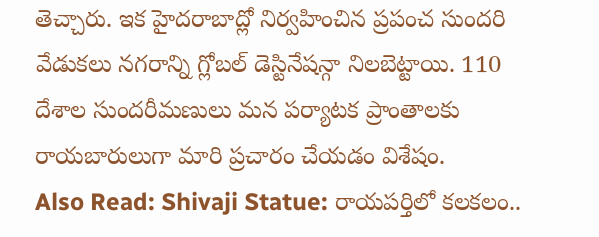తెచ్చారు. ఇక హైదరాబాద్లో నిర్వహించిన ప్రపంచ సుందరి వేడుకలు నగరాన్ని గ్లోబల్ డెస్టినేషన్గా నిలబెట్టాయి. 110 దేశాల సుందరీమణులు మన పర్యాటక ప్రాంతాలకు రాయబారులుగా మారి ప్రచారం చేయడం విశేషం.
Also Read: Shivaji Statue: రాయపర్తిలో కలకలం..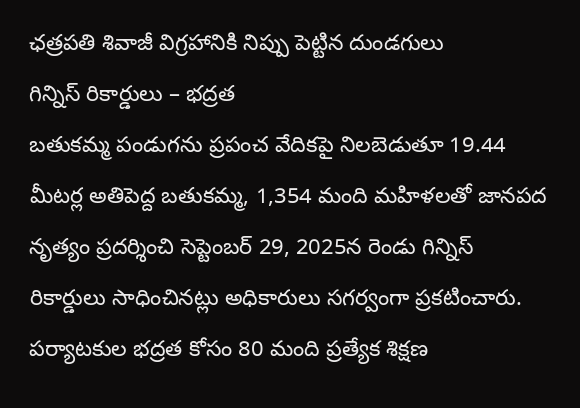ఛత్రపతి శివాజీ విగ్రహానికి నిప్పు పెట్టిన దుండగులు
గిన్నిస్ రికార్డులు – భద్రత
బతుకమ్మ పండుగను ప్రపంచ వేదికపై నిలబెడుతూ 19.44 మీటర్ల అతిపెద్ద బతుకమ్మ, 1,354 మంది మహిళలతో జానపద నృత్యం ప్రదర్శించి సెప్టెంబర్ 29, 2025న రెండు గిన్నిస్ రికార్డులు సాధించినట్లు అధికారులు సగర్వంగా ప్రకటించారు. పర్యాటకుల భద్రత కోసం 80 మంది ప్రత్యేక శిక్షణ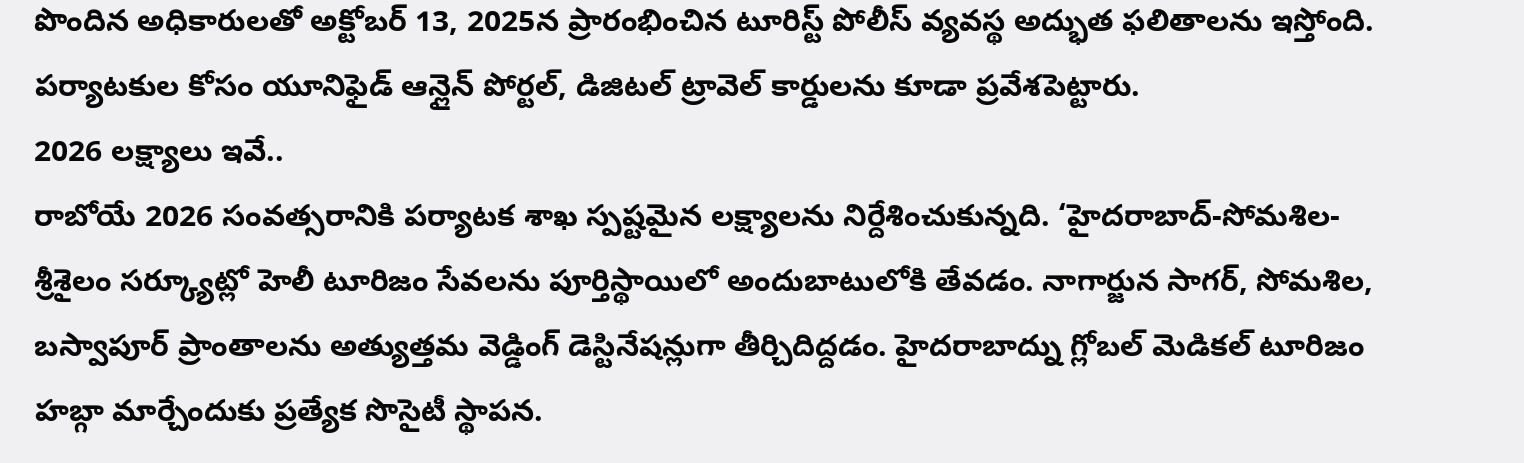పొందిన అధికారులతో అక్టోబర్ 13, 2025న ప్రారంభించిన టూరిస్ట్ పోలీస్ వ్యవస్థ అద్భుత ఫలితాలను ఇస్తోంది. పర్యాటకుల కోసం యూనిఫైడ్ ఆన్లైన్ పోర్టల్, డిజిటల్ ట్రావెల్ కార్డులను కూడా ప్రవేశపెట్టారు.
2026 లక్ష్యాలు ఇవే..
రాబోయే 2026 సంవత్సరానికి పర్యాటక శాఖ స్పష్టమైన లక్ష్యాలను నిర్దేశించుకున్నది. ‘హైదరాబాద్-సోమశిల-శ్రీశైలం సర్క్యూట్లో హెలీ టూరిజం సేవలను పూర్తిస్థాయిలో అందుబాటులోకి తేవడం. నాగార్జున సాగర్, సోమశిల, బస్వాపూర్ ప్రాంతాలను అత్యుత్తమ వెడ్డింగ్ డెస్టినేషన్లుగా తీర్చిదిద్దడం. హైదరాబాద్ను గ్లోబల్ మెడికల్ టూరిజం హబ్గా మార్చేందుకు ప్రత్యేక సొసైటీ స్థాపన.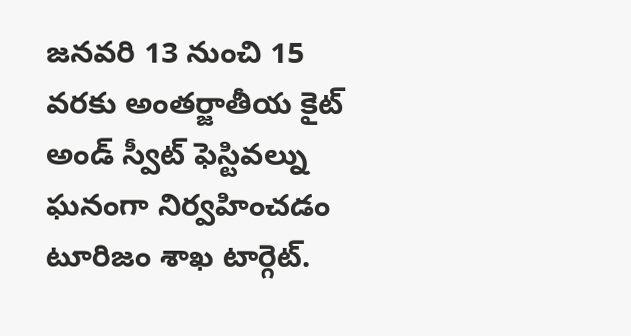జనవరి 13 నుంచి 15 వరకు అంతర్జాతీయ కైట్ అండ్ స్వీట్ ఫెస్టివల్ను ఘనంగా నిర్వహించడం టూరిజం శాఖ టార్గెట్.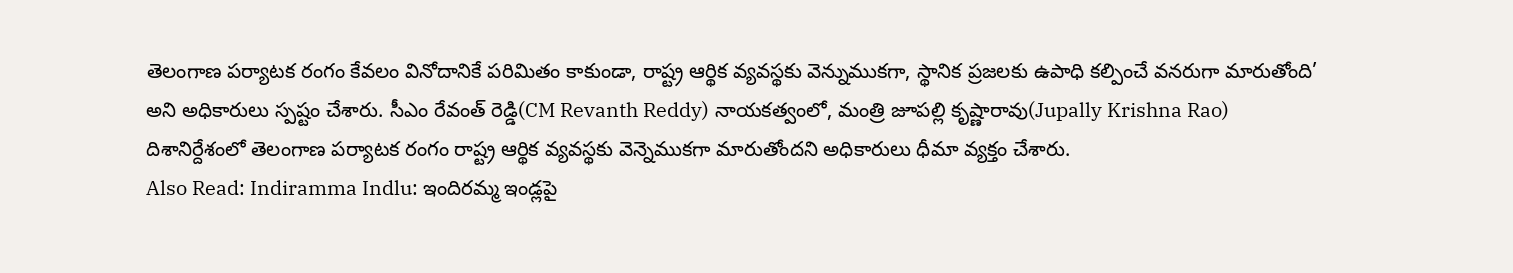తెలంగాణ పర్యాటక రంగం కేవలం వినోదానికే పరిమితం కాకుండా, రాష్ట్ర ఆర్థిక వ్యవస్థకు వెన్నుముకగా, స్థానిక ప్రజలకు ఉపాధి కల్పించే వనరుగా మారుతోంది’ అని అధికారులు స్పష్టం చేశారు. సీఎం రేవంత్ రెడ్డి(CM Revanth Reddy) నాయకత్వంలో, మంత్రి జూపల్లి కృష్ణారావు(Jupally Krishna Rao) దిశానిర్దేశంలో తెలంగాణ పర్యాటక రంగం రాష్ట్ర ఆర్థిక వ్యవస్థకు వెన్నెముకగా మారుతోందని అధికారులు ధీమా వ్యక్తం చేశారు.
Also Read: Indiramma Indlu: ఇందిరమ్మ ఇండ్లపై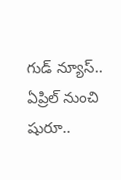గుడ్ న్యూస్.. ఏప్రిల్ నుంచి షురూ..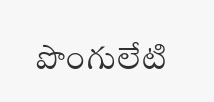పొంగులేటి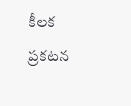కీలక ప్రకటన